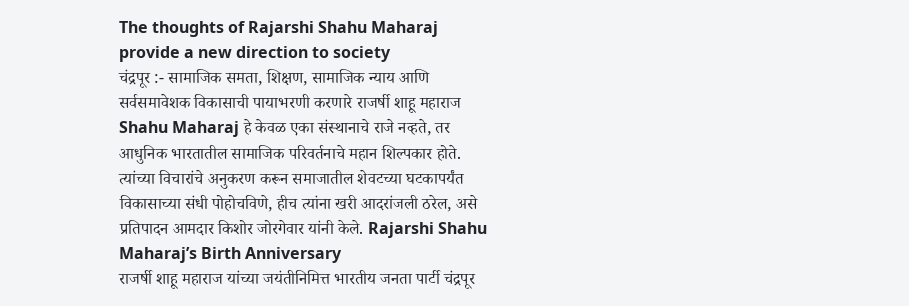The thoughts of Rajarshi Shahu Maharaj provide a new direction to society
चंद्रपूर :- सामाजिक समता, शिक्षण, सामाजिक न्याय आणि सर्वसमावेशक विकासाची पायाभरणी करणारे राजर्षी शाहू महाराज Shahu Maharaj हे केवळ एका संस्थानाचे राजे नव्हते, तर आधुनिक भारतातील सामाजिक परिवर्तनाचे महान शिल्पकार होते. त्यांच्या विचारांचे अनुकरण करून समाजातील शेवटच्या घटकापर्यंत विकासाच्या संधी पोहोचविणे, हीच त्यांना खरी आदरांजली ठरेल, असे प्रतिपादन आमदार किशोर जोरगेवार यांनी केले. Rajarshi Shahu Maharaj’s Birth Anniversary
राजर्षी शाहू महाराज यांच्या जयंतीनिमित्त भारतीय जनता पार्टी चंद्रपूर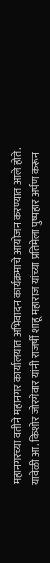महानगरच्या वतीने महानगर कार्यालयात अभिवादन कार्यक्रमाचे आयोजन करण्यात आले होते. यावेळी आ. किशोर जोरगेवार यांनी राजर्षी शाहू महाराज यांच्या प्रतिमेला पुष्पहार अर्पण करून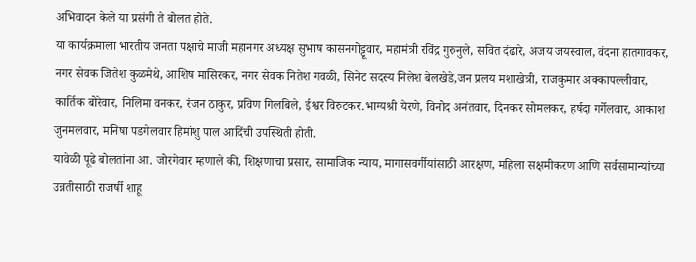अभिवादन केले या प्रसंगी ते बोलत होते.
या कार्यक्रमाला भारतीय जनता पक्षाचे माजी महानगर अध्यक्ष सुभाष कासनगोट्टूवार, महामंत्री रविंद्र गुरुनुले, सवित दंढारे, अजय जयस्वाल, वंदना हातगावकर, नगर सेवक जितेश कुळमेथे, आशिष मासिरकर, नगर सेवक नितेश गवळी, सिनेट सदस्य निलेश बेलखेडे,जन प्रलय मशाखेत्री, राजकुमार अक्कापल्लीवार, कार्तिक बोरेवार, निलिमा वनकर, रंजन ठाकुर, प्रविण गिलबिले, ईश्वर विरुटकर.भाग्यश्री येरणे, विनोद अनंतवार, दिनकर सोमलकर, हर्षदा गर्गेलवार, आकाश जुनमलवार, मनिषा पडगेलवार हिमांशु पाल आदिंची उपस्थिती होती.
यावेळी पूढे बोलतांना आ. जोरगेवार म्हणाले की, शिक्षणाचा प्रसार, सामाजिक न्याय, मागासवर्गीयांसाठी आरक्षण, महिला सक्षमीकरण आणि सर्वसामान्यांच्या उन्नतीसाठी राजर्षी शाहू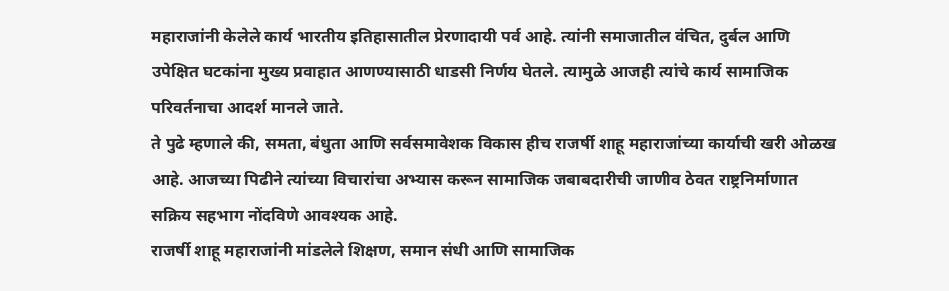महाराजांनी केलेले कार्य भारतीय इतिहासातील प्रेरणादायी पर्व आहे. त्यांनी समाजातील वंचित, दुर्बल आणि उपेक्षित घटकांना मुख्य प्रवाहात आणण्यासाठी धाडसी निर्णय घेतले. त्यामुळे आजही त्यांचे कार्य सामाजिक परिवर्तनाचा आदर्श मानले जाते.
ते पुढे म्हणाले की, समता, बंधुता आणि सर्वसमावेशक विकास हीच राजर्षी शाहू महाराजांच्या कार्याची खरी ओळख आहे. आजच्या पिढीने त्यांच्या विचारांचा अभ्यास करून सामाजिक जबाबदारीची जाणीव ठेवत राष्ट्रनिर्माणात सक्रिय सहभाग नोंदविणे आवश्यक आहे.
राजर्षी शाहू महाराजांनी मांडलेले शिक्षण, समान संधी आणि सामाजिक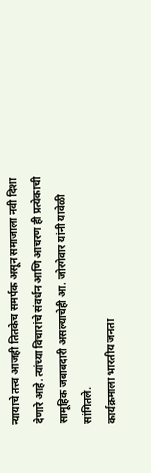न्यायाचे तत्त्व आजही तितकेच समर्पक असून समाजाला नवी दिशा देणारे आहे. त्यांच्या विचारांचे संवर्धन आणि आचरण ही प्रत्येकाची सामूहिक जबाबदारी असल्याचेही आ. जोरगेवार यांनी यावेळी सांगितले.
कार्यक्रमाला भारतीय जनता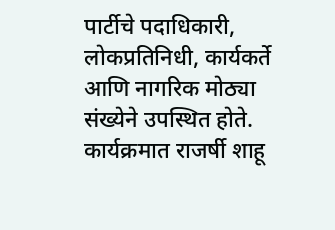पार्टीचे पदाधिकारी, लोकप्रतिनिधी, कार्यकर्ते आणि नागरिक मोठ्या संख्येने उपस्थित होते. कार्यक्रमात राजर्षी शाहू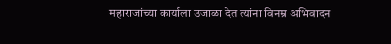महाराजांच्या कार्याला उजाळा देत त्यांना विनम्र अभिवादन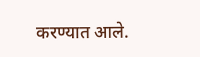करण्यात आले.